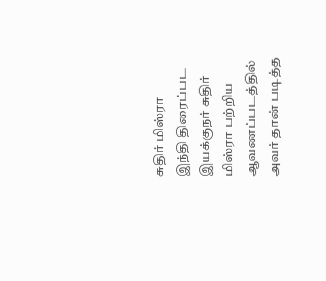சுதிர் மிஸ்ரா
இந்தி திரைப்பட இயக்குநர் சுதிர் மிஸ்ரா பற்றிய ஆவணப்படத்தில் அவர் தான் படித்த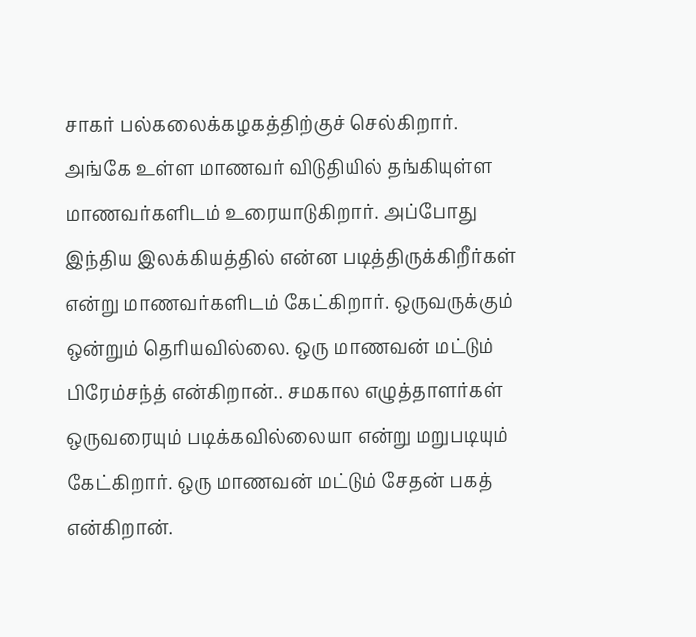சாகர் பல்கலைக்கழகத்திற்குச் செல்கிறார். அங்கே உள்ள மாணவர் விடுதியில் தங்கியுள்ள மாணவர்களிடம் உரையாடுகிறார். அப்போது இந்திய இலக்கியத்தில் என்ன படித்திருக்கிறீர்கள் என்று மாணவர்களிடம் கேட்கிறார். ஒருவருக்கும் ஒன்றும் தெரியவில்லை. ஒரு மாணவன் மட்டும் பிரேம்சந்த் என்கிறான்.. சமகால எழுத்தாளர்கள் ஒருவரையும் படிக்கவில்லையா என்று மறுபடியும் கேட்கிறார். ஒரு மாணவன் மட்டும் சேதன் பகத் என்கிறான்.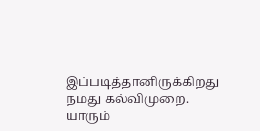இப்படித்தானிருக்கிறது நமது கல்விமுறை. யாரும்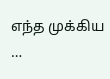எந்த முக்கிய …